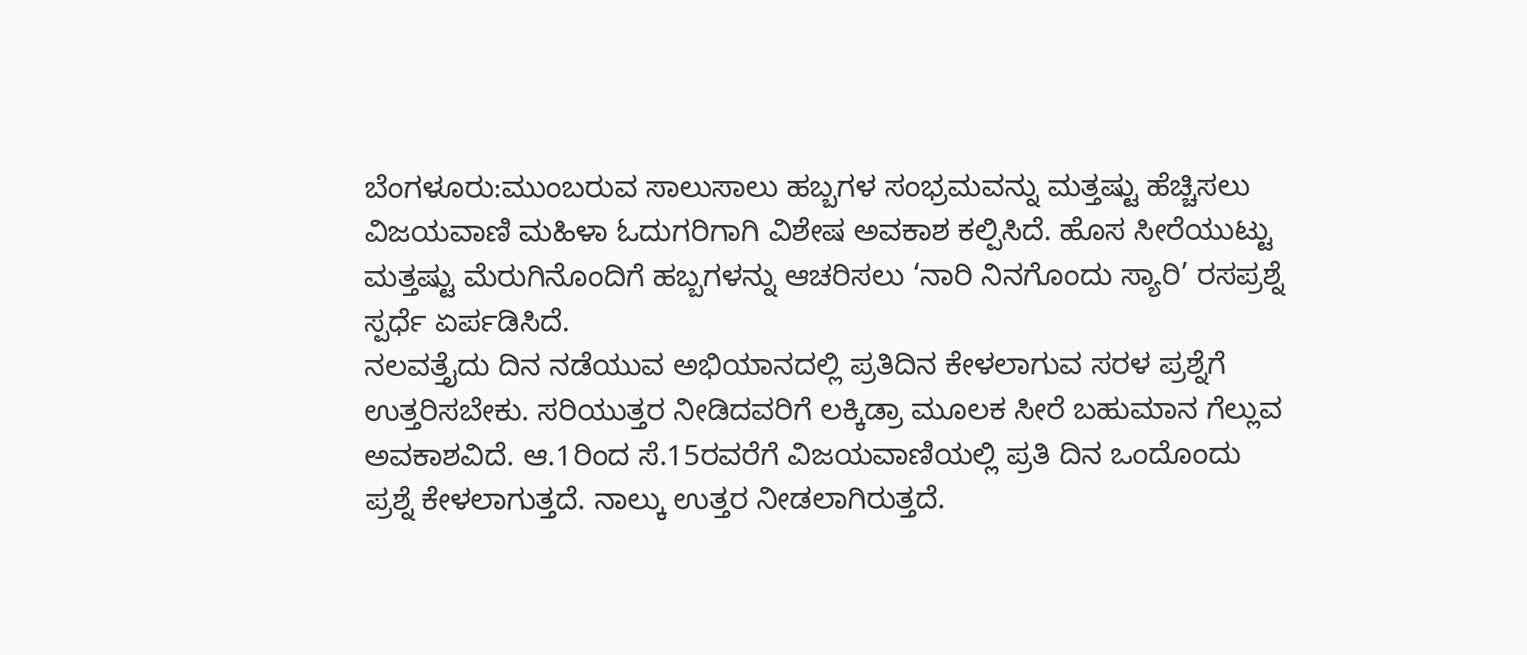ಬೆಂಗಳೂರು:ಮುಂಬರುವ ಸಾಲುಸಾಲು ಹಬ್ಬಗಳ ಸಂಭ್ರಮವನ್ನು ಮತ್ತಷ್ಟು ಹೆಚ್ಚಿಸಲು ವಿಜಯವಾಣಿ ಮಹಿಳಾ ಓದುಗರಿಗಾಗಿ ವಿಶೇಷ ಅವಕಾಶ ಕಲ್ಪಿಸಿದೆ. ಹೊಸ ಸೀರೆಯುಟ್ಟು ಮತ್ತಷ್ಟು ಮೆರುಗಿನೊಂದಿಗೆ ಹಬ್ಬಗಳನ್ನು ಆಚರಿಸಲು ‘ನಾರಿ ನಿನಗೊಂದು ಸ್ಯಾರಿ’ ರಸಪ್ರಶ್ನೆ ಸ್ಪರ್ಧೆ ಏರ್ಪಡಿಸಿದೆ.
ನಲವತ್ತೈದು ದಿನ ನಡೆಯುವ ಅಭಿಯಾನದಲ್ಲಿ ಪ್ರತಿದಿನ ಕೇಳಲಾಗುವ ಸರಳ ಪ್ರಶ್ನೆಗೆ ಉತ್ತರಿಸಬೇಕು. ಸರಿಯುತ್ತರ ನೀಡಿದವರಿಗೆ ಲಕ್ಕಿಡ್ರಾ ಮೂಲಕ ಸೀರೆ ಬಹುಮಾನ ಗೆಲ್ಲುವ ಅವಕಾಶವಿದೆ. ಆ.1ರಿಂದ ಸೆ.15ರವರೆಗೆ ವಿಜಯವಾಣಿಯಲ್ಲಿ ಪ್ರತಿ ದಿನ ಒಂದೊಂದು ಪ್ರಶ್ನೆ ಕೇಳಲಾಗುತ್ತದೆ. ನಾಲ್ಕು ಉತ್ತರ ನೀಡಲಾಗಿರುತ್ತದೆ.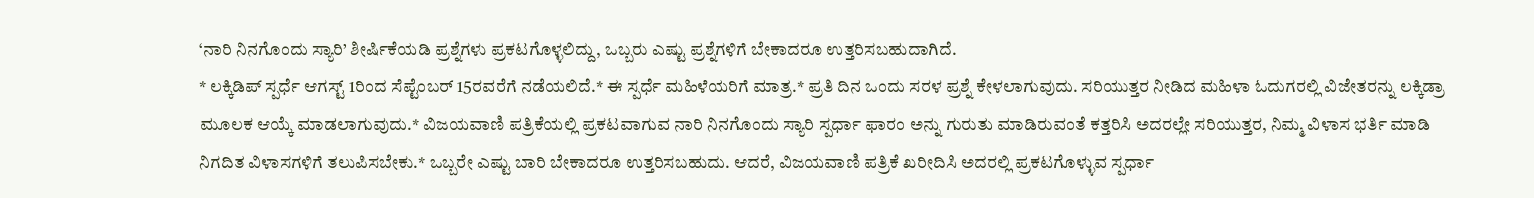‘ನಾರಿ ನಿನಗೊಂದು ಸ್ಯಾರಿ’ ಶೀರ್ಷಿಕೆಯಡಿ ಪ್ರಶ್ನೆಗಳು ಪ್ರಕಟಗೊಳ್ಳಲಿದ್ದು, ಒಬ್ಬರು ಎಷ್ಟು ಪ್ರಶ್ನೆಗಳಿಗೆ ಬೇಕಾದರೂ ಉತ್ತರಿಸಬಹುದಾಗಿದೆ.
* ಲಕ್ಕಿಡಿಪ್ ಸ್ಪರ್ಧೆ ಆಗಸ್ಟ್ 1ರಿಂದ ಸೆಪ್ಟೆಂಬರ್ 15ರವರೆಗೆ ನಡೆಯಲಿದೆ.* ಈ ಸ್ಪರ್ಧೆ ಮಹಿಳೆಯರಿಗೆ ಮಾತ್ರ.* ಪ್ರತಿ ದಿನ ಒಂದು ಸರಳ ಪ್ರಶ್ನೆ ಕೇಳಲಾಗುವುದು. ಸರಿಯುತ್ತರ ನೀಡಿದ ಮಹಿಳಾ ಓದುಗರಲ್ಲಿ ವಿಜೇತರನ್ನು ಲಕ್ಕಿಡ್ರಾ ಮೂಲಕ ಆಯ್ಕೆ ಮಾಡಲಾಗುವುದು.* ವಿಜಯವಾಣಿ ಪತ್ರಿಕೆಯಲ್ಲಿ ಪ್ರಕಟವಾಗುವ ನಾರಿ ನಿನಗೊಂದು ಸ್ಯಾರಿ ಸ್ಪರ್ಧಾ ಫಾರಂ ಅನ್ನು ಗುರುತು ಮಾಡಿರುವಂತೆ ಕತ್ತರಿಸಿ ಅದರಲ್ಲೇ ಸರಿಯುತ್ತರ, ನಿಮ್ಮ ವಿಳಾಸ ಭರ್ತಿ ಮಾಡಿ ನಿಗದಿತ ವಿಳಾಸಗಳಿಗೆ ತಲುಪಿಸಬೇಕು.* ಒಬ್ಬರೇ ಎಷ್ಟು ಬಾರಿ ಬೇಕಾದರೂ ಉತ್ತರಿಸಬಹುದು. ಆದರೆ, ವಿಜಯವಾಣಿ ಪತ್ರಿಕೆ ಖರೀದಿಸಿ ಅದರಲ್ಲಿ ಪ್ರಕಟಗೊಳ್ಳುವ ಸ್ಪರ್ಧಾ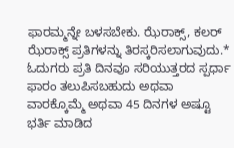ಫಾರಮ್ಮನ್ನೇ ಬಳಸಬೇಕು. ಝೆರಾಕ್ಸ್, ಕಲರ್ ಝೆರಾಕ್ಸ್ ಪ್ರತಿಗಳನ್ನು ತಿರಸ್ಕರಿಸಲಾಗುವುದು.* ಓದುಗರು ಪ್ರತಿ ದಿನವೂ ಸರಿಯುತ್ತರದ ಸ್ಪರ್ಧಾ ಫಾರಂ ತಲುಪಿಸಬಹುದು ಅಥವಾ ವಾರಕ್ಕೊಮ್ಮೆ ಅಥವಾ 45 ದಿನಗಳ ಅಷ್ಟೂ ಭರ್ತಿ ಮಾಡಿದ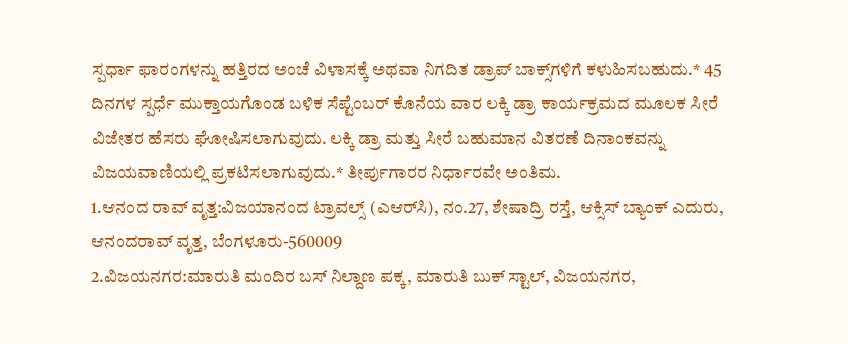ಸ್ಪರ್ಧಾ ಫಾರಂಗಳನ್ನು ಹತ್ತಿರದ ಅಂಚೆ ವಿಳಾಸಕ್ಕೆ ಅಥವಾ ನಿಗದಿತ ಡ್ರಾಪ್ ಬಾಕ್ಸ್‌ಗಳಿಗೆ ಕಳುಹಿಸಬಹುದು.* 45 ದಿನಗಳ ಸ್ಪರ್ಧೆ ಮುಕ್ತಾಯಗೊಂಡ ಬಳಿಕ ಸೆಪ್ಟೆಂಬರ್ ಕೊನೆಯ ವಾರ ಲಕ್ಕಿ ಡ್ರಾ ಕಾರ್ಯಕ್ರಮದ ಮೂಲಕ ಸೀರೆ ವಿಜೇತರ ಹೆಸರು ಘೋಷಿಸಲಾಗುವುದು. ಲಕ್ಕಿ ಡ್ರಾ ಮತ್ತು ಸೀರೆ ಬಹುಮಾನ ವಿತರಣೆ ದಿನಾಂಕವನ್ನು ವಿಜಯವಾಣಿಯಲ್ಲಿ ಪ್ರಕಟಿಸಲಾಗುವುದು.* ತೀರ್ಪುಗಾರರ ನಿರ್ಧಾರವೇ ಅಂತಿಮ.
1.ಆನಂದ ರಾವ್ ವೃತ್ತ:ವಿಜಯಾನಂದ ಟ್ರಾವಲ್ಸ್ (ಎಆರ್‌ಸಿ), ನಂ.27, ಶೇಷಾದ್ರಿ ರಸ್ತೆ, ಆಕ್ಸಿಸ್ ಬ್ಯಾಂಕ್ ಎದುರು, ಆನಂದರಾವ್ ವೃತ್ತ, ಬೆಂಗಳೂರು-560009
2.ವಿಜಯನಗರ:ಮಾರುತಿ ಮಂದಿರ ಬಸ್ ನಿಲ್ದಾಣ ಪಕ್ಕ, ಮಾರುತಿ ಬುಕ್ ಸ್ಟಾಲ್, ವಿಜಯನಗರ,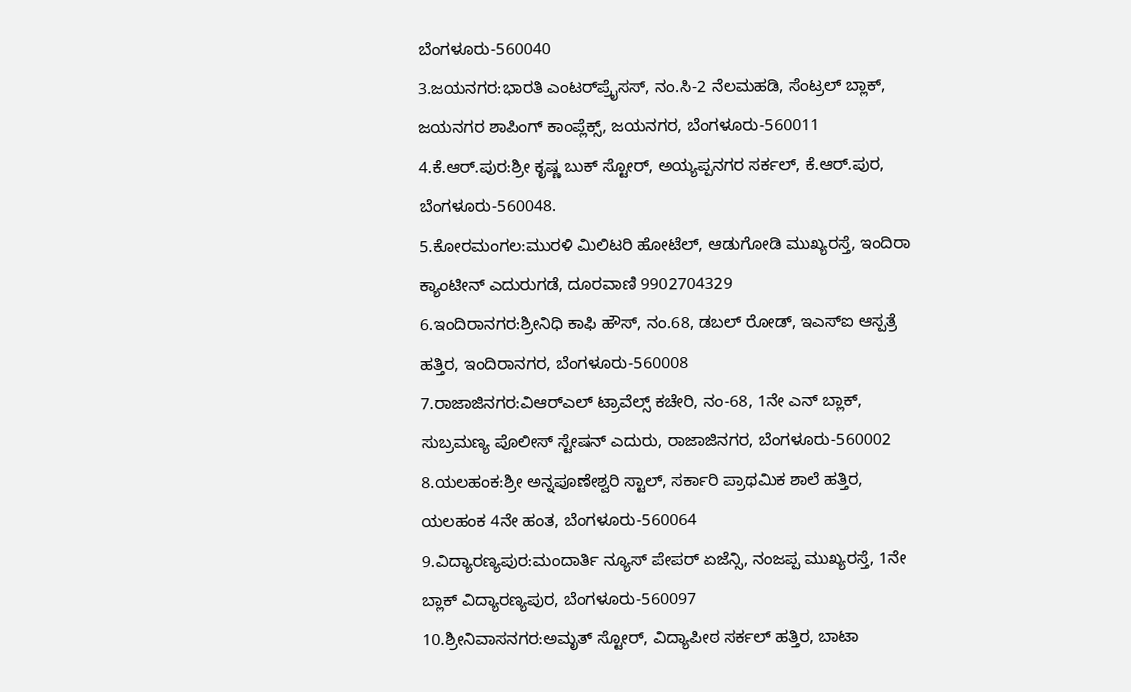ಬೆಂಗಳೂರು-560040
3.ಜಯನಗರ:ಭಾರತಿ ಎಂಟರ್‌ಪ್ರೈಸಸ್, ನಂ.ಸಿ-2 ನೆಲಮಹಡಿ, ಸೆಂಟ್ರಲ್ ಬ್ಲಾಕ್, ಜಯನಗರ ಶಾಪಿಂಗ್ ಕಾಂಪ್ಲೆಕ್ಸ್, ಜಯನಗರ, ಬೆಂಗಳೂರು-560011
4.ಕೆ.ಆರ್.ಪುರ:ಶ್ರೀ ಕೃಷ್ಣ ಬುಕ್ ಸ್ಟೋರ್, ಅಯ್ಯಪ್ಪನಗರ ಸರ್ಕಲ್, ಕೆ.ಆರ್.ಪುರ, ಬೆಂಗಳೂರು-560048.
5.ಕೋರಮಂಗಲ:ಮುರಳಿ ಮಿಲಿಟರಿ ಹೋಟೆಲ್, ಆಡುಗೋಡಿ ಮುಖ್ಯರಸ್ತೆ, ಇಂದಿರಾ ಕ್ಯಾಂಟೀನ್ ಎದುರುಗಡೆ, ದೂರವಾಣಿ 9902704329
6.ಇಂದಿರಾನಗರ:ಶ್ರೀನಿಧಿ ಕಾಫಿ ಹೌಸ್, ನಂ.68, ಡಬಲ್ ರೋಡ್, ಇಎಸ್‌ಐ ಆಸ್ಪತ್ರೆ ಹತ್ತಿರ, ಇಂದಿರಾನಗರ, ಬೆಂಗಳೂರು-560008
7.ರಾಜಾಜಿನಗರ:ವಿಆರ್‌ಎಲ್ ಟ್ರಾವೆಲ್ಸ್ ಕಚೇರಿ, ನಂ-68, 1ನೇ ಎನ್ ಬ್ಲಾಕ್, ಸುಬ್ರಮಣ್ಯ ಪೊಲೀಸ್ ಸ್ಟೇಷನ್ ಎದುರು, ರಾಜಾಜಿನಗರ, ಬೆಂಗಳೂರು-560002
8.ಯಲಹಂಕ:ಶ್ರೀ ಅನ್ನಪೂಣೇಶ್ವರಿ ಸ್ಟಾಲ್, ಸರ್ಕಾರಿ ಪ್ರಾಥಮಿಕ ಶಾಲೆ ಹತ್ತಿರ, ಯಲಹಂಕ 4ನೇ ಹಂತ, ಬೆಂಗಳೂರು-560064
9.ವಿದ್ಯಾರಣ್ಯಪುರ:ಮಂದಾರ್ತಿ ನ್ಯೂಸ್ ಪೇಪರ್ ಏಜೆನ್ಸಿ, ನಂಜಪ್ಪ ಮುಖ್ಯರಸ್ತೆ, 1ನೇ ಬ್ಲಾಕ್ ವಿದ್ಯಾರಣ್ಯಪುರ, ಬೆಂಗಳೂರು-560097
10.ಶ್ರೀನಿವಾಸನಗರ:ಅಮೃತ್ ಸ್ಟೋರ್, ವಿದ್ಯಾಪೀಠ ಸರ್ಕಲ್ ಹತ್ತಿರ, ಬಾಟಾ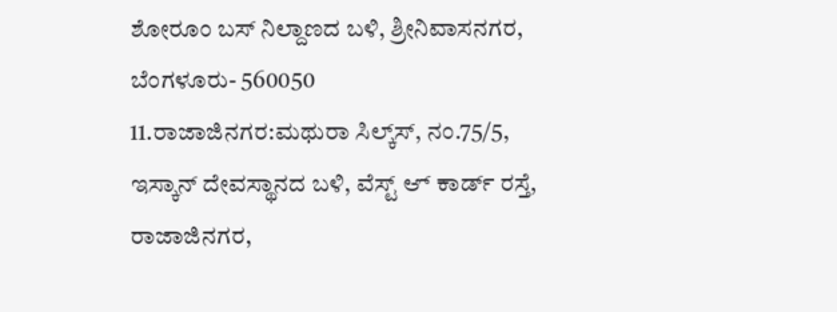ಶೋರೂಂ ಬಸ್ ನಿಲ್ದಾಣದ ಬಳಿ, ಶ್ರೀನಿವಾಸನಗರ, ಬೆಂಗಳೂರು- 560050
11.ರಾಜಾಜಿನಗರ:ಮಥುರಾ ಸಿಲ್ಕ್‌ಸ್, ನಂ.75/5, ಇಸ್ಕಾನ್ ದೇವಸ್ಥಾನದ ಬಳಿ, ವೆಸ್ಟ್ ಆ್ ಕಾರ್ಡ್ ರಸ್ತೆ, ರಾಜಾಜಿನಗರ,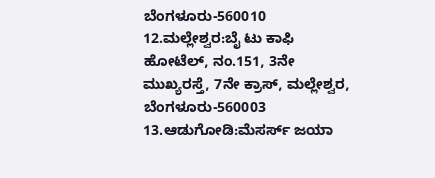ಬೆಂಗಳೂರು-560010
12.ಮಲ್ಲೇಶ್ವರ:ಬೈ ಟು ಕಾಫಿ ಹೋಟೆಲ್, ನಂ.151, 3ನೇ ಮುಖ್ಯರಸ್ತೆ, 7ನೇ ಕ್ರಾಸ್, ಮಲ್ಲೇಶ್ವರ, ಬೆಂಗಳೂರು-560003
13.ಆಡುಗೋಡಿ:ಮೆಸರ್ಸ್ ಜಯಾ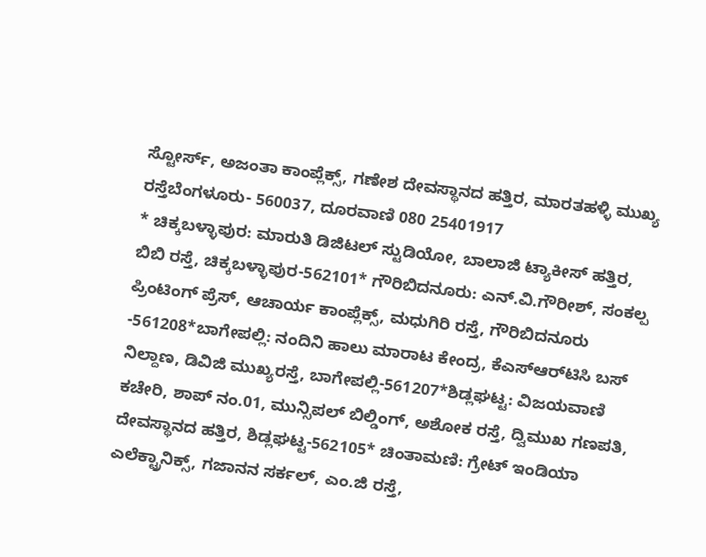ಸ್ಟೋರ್ಸ್, ಅಜಂತಾ ಕಾಂಪ್ಲೆಕ್ಸ್, ಗಣೇಶ ದೇವಸ್ಥಾನದ ಹತ್ತಿರ, ಮಾರತಹಳ್ಳಿ ಮುಖ್ಯ ರಸ್ತೆಬೆಂಗಳೂರು- 560037, ದೂರವಾಣಿ 080 25401917
* ಚಿಕ್ಕಬಳ್ಳಾಪುರ: ಮಾರುತಿ ಡಿಜಿಟಲ್ ಸ್ಟುಡಿಯೋ, ಬಾಲಾಜಿ ಟ್ಯಾಕೀಸ್ ಹತ್ತಿರ, ಬಿಬಿ ರಸ್ತೆ, ಚಿಕ್ಕಬಳ್ಳಾಪುರ-562101* ಗೌರಿಬಿದನೂರು: ಎನ್.ವಿ.ಗೌರೀಶ್, ಸಂಕಲ್ಪ ಪ್ರಿಂಟಿಂಗ್ ಪ್ರೆಸ್, ಆಚಾರ್ಯ ಕಾಂಪ್ಲೆಕ್ಸ್, ಮಧುಗಿರಿ ರಸ್ತೆ, ಗೌರಿಬಿದನೂರು -561208*ಬಾಗೇಪಲ್ಲಿ: ನಂದಿನಿ ಹಾಲು ಮಾರಾಟ ಕೇಂದ್ರ, ಕೆಎಸ್‌ಆರ್‌ಟಿಸಿ ಬಸ್ ನಿಲ್ದಾಣ, ಡಿವಿಜಿ ಮುಖ್ಯರಸ್ತೆ, ಬಾಗೇಪಲ್ಲಿ-561207*ಶಿಡ್ಲಘಟ್ಟ: ವಿಜಯವಾಣಿ ಕಚೇರಿ, ಶಾಪ್ ನಂ.01, ಮುನ್ಸಿಪಲ್ ಬಿಲ್ಡಿಂಗ್, ಅಶೋಕ ರಸ್ತೆ, ದ್ವಿಮುಖ ಗಣಪತಿ, ದೇವಸ್ಥಾನದ ಹತ್ತಿರ, ಶಿಡ್ಲಘಟ್ಟ-562105* ಚಿಂತಾಮಣಿ: ಗ್ರೇಟ್ ಇಂಡಿಯಾ ಎಲೆಕ್ಟ್ರಾನಿಕ್ಸ್, ಗಜಾನನ ಸರ್ಕಲ್, ಎಂ.ಜಿ ರಸ್ತೆ,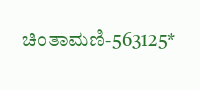ಚಿಂತಾಮಣಿ-563125*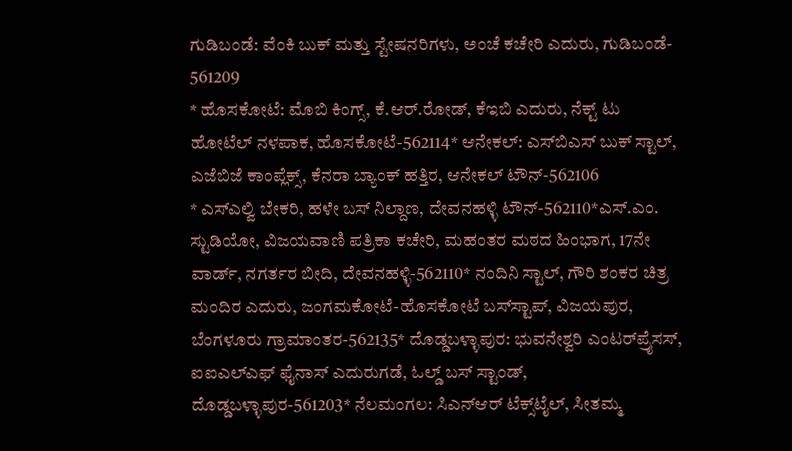ಗುಡಿಬಂಡೆ: ವೆಂಕಿ ಬುಕ್ ಮತ್ತು ಸ್ಟೇಷನರಿಗಳು, ಅಂಚೆ ಕಚೇರಿ ಎದುರು, ಗುಡಿಬಂಡೆ- 561209
* ಹೊಸಕೋಟೆ: ಮೊಬಿ ಕಿಂಗ್ಸ್, ಕೆ.ಆರ್.ರೋಡ್, ಕೆಇಬಿ ಎದುರು, ನೆಕ್ಟ್ ಟು ಹೋಟೆಲ್ ನಳಪಾಕ, ಹೊಸಕೋಟೆ-562114* ಆನೇಕಲ್: ಎಸ್‌ಬಿಎಸ್ ಬುಕ್ ಸ್ಟಾಲ್, ಎಜೆಬಿಜೆ ಕಾಂಪ್ಲೆಕ್ಸ್, ಕೆನರಾ ಬ್ಯಾಂಕ್ ಹತ್ತಿರ, ಆನೇಕಲ್ ಟೌನ್-562106
* ಎಸ್‌ಎಲ್ವಿ ಬೇಕರಿ, ಹಳೇ ಬಸ್ ನಿಲ್ದಾಣ, ದೇವನಹಳ್ಳಿ ಟೌನ್-562110*ಎಸ್.ಎಂ. ಸ್ಟುಡಿಯೋ, ವಿಜಯವಾಣಿ ಪತ್ರಿಕಾ ಕಚೇರಿ, ಮಹಂತರ ಮಠದ ಹಿಂಭಾಗ, 17ನೇ ವಾರ್ಡ್, ನಗರ್ತರ ಬೀದಿ, ದೇವನಹಳ್ಳಿ-562110* ನಂದಿನಿ ಸ್ಟಾಲ್, ಗೌರಿ ಶಂಕರ ಚಿತ್ರ ಮಂದಿರ ಎದುರು, ಜಂಗಮಕೋಟೆ-ಹೊಸಕೋಟೆ ಬಸ್‌ಸ್ಟಾಪ್, ವಿಜಯಪುರ, ಬೆಂಗಳೂರು ಗ್ರಾಮಾಂತರ-562135* ದೊಡ್ಡಬಳ್ಳಾಪುರ: ಭುವನೇಶ್ವರಿ ಎಂಟರ್‌ಪ್ರೈಸಸ್, ಐಐಎಲ್‌ಎಫ್ ಫೈನಾಸ್ ಎದುರುಗಡೆ, ಓಲ್ಡ್ ಬಸ್ ಸ್ಟಾಂಡ್, ದೊಡ್ಡಬಳ್ಳಾಪುರ-561203* ನೆಲಮಂಗಲ: ಸಿಎನ್‌ಆರ್ ಟೆಕ್ಸ್‌ಟೈಲ್, ಸೀತಮ್ಮ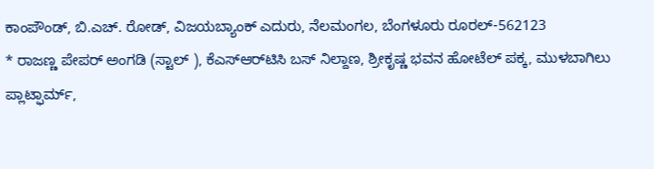ಕಾಂಪೌಂಡ್, ಬಿ.ಎಚ್. ರೋಡ್, ವಿಜಯಬ್ಯಾಂಕ್ ಎದುರು, ನೆಲಮಂಗಲ, ಬೆಂಗಳೂರು ರೂರಲ್-562123
* ರಾಜಣ್ಣ ಪೇಪರ್ ಅಂಗಡಿ (ಸ್ಟಾಲ್ ), ಕೆಎಸ್‌ಆರ್‌ಟಿಸಿ ಬಸ್ ನಿಲ್ದಾಣ, ಶ್ರೀಕೃಷ್ಣ ಭವನ ಹೋಟೆಲ್ ಪಕ್ಕ, ಮುಳಬಾಗಿಲು ಪ್ಲಾಟ್ಫಾರ್ಮ್,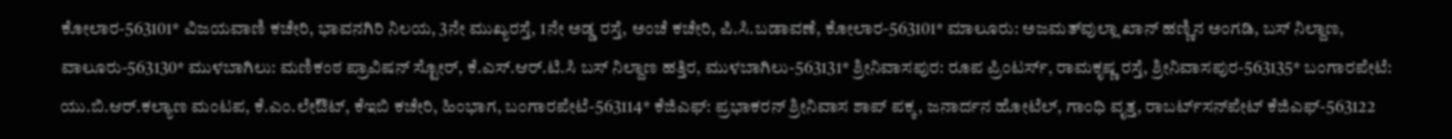ಕೋಲಾರ-563101* ವಿಜಯವಾಣಿ ಕಚೇರಿ, ಭಾವನಗಿರಿ ನಿಲಯ, 3ನೇ ಮುಖ್ಯರಸ್ತೆ, 1ನೇ ಅಡ್ಡ ರಸ್ತೆ, ಅಂಚೆ ಕಚೇರಿ, ಪಿ.ಸಿ.ಬಡಾವಣೆ, ಕೋಲಾರ-563101* ಮಾಲೂರು: ಅಜಮತ್‌ವುಲ್ಲಾ ಖಾನ್ ಹಣ್ಣಿನ ಅಂಗಡಿ, ಬಸ್ ನಿಲ್ದಾಣ, ವಾಲೂರು-563130* ಮುಳಬಾಗಿಲು: ಮಣಿಕಂಠ ಪ್ರಾವಿಷನ್ ಸ್ಟೋರ್, ಕೆ.ಎಸ್.ಆರ್.ಟಿ.ಸಿ ಬಸ್ ನಿಲ್ದಾಣ ಹತ್ತಿರ, ಮುಳಬಾಗಿಲು-563131* ಶ್ರೀನಿವಾಸಪುರ: ರೂಪ ಪ್ರಿಂಟರ್ಸ್, ರಾಮಕೃಷ್ಣ ರಸ್ತೆ, ಶ್ರೀನಿವಾಸಪುರ-563135* ಬಂಗಾರಪೇಟೆ: ಯು.ಬಿ.ಆರ್.ಕಲ್ಯಾಣ ಮಂಟಪ, ಕೆ.ಎಂ.ಲೇಔಟ್, ಕೆಇಬಿ ಕಚೇರಿ, ಹಿಂಭಾಗ, ಬಂಗಾರಪೇಟೆ-563114* ಕೆಜಿಎಫ್: ಪ್ರಭಾಕರನ್ ಶ್ರೀನಿವಾಸ ಶಾಪ್ ಪಕ್ಕ, ಜನಾರ್ದನ ಹೋಟೆಲ್, ಗಾಂಧಿ ವೃತ್ತ, ರಾಬರ್ಟ್‌ಸನ್‌ಪೇಟ್ ಕೆಜಿಎಫ್-563122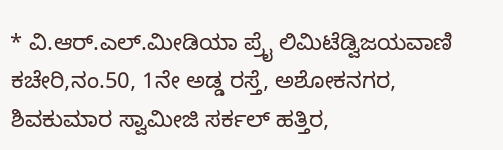* ವಿ.ಆರ್.ಎಲ್.ಮೀಡಿಯಾ ಪ್ರೈ ಲಿಮಿಟೆಡ್ವಿಜಯವಾಣಿ ಕಚೇರಿ,ನಂ.50, 1ನೇ ಅಡ್ಡ ರಸ್ತೆ, ಅಶೋಕನಗರ, ಶಿವಕುಮಾರ ಸ್ವಾಮೀಜಿ ಸರ್ಕಲ್ ಹತ್ತಿರ,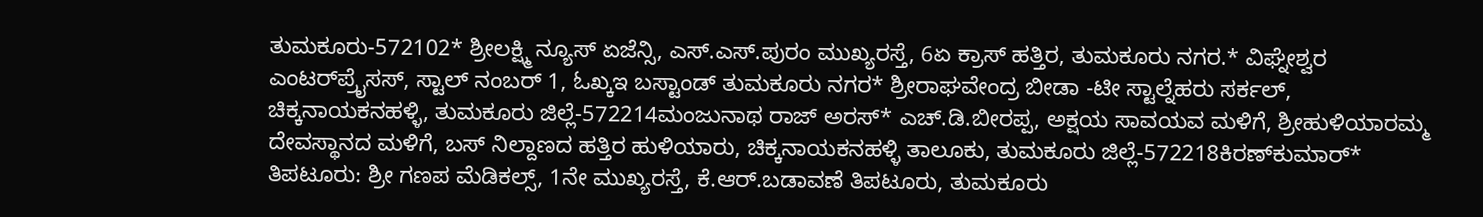ತುಮಕೂರು-572102* ಶ್ರೀಲಕ್ಷ್ಮಿ ನ್ಯೂಸ್ ಏಜೆನ್ಸಿ, ಎಸ್.ಎಸ್.ಪುರಂ ಮುಖ್ಯರಸ್ತೆ, 6ಏ ಕ್ರಾಸ್ ಹತ್ತಿರ, ತುಮಕೂರು ನಗರ.* ವಿಘ್ನೇಶ್ವರ ಎಂಟರ್‌ಪ್ರೈಸಸ್, ಸ್ಟಾಲ್ ನಂಬರ್ 1, ಓಖ್ಕಇ ಬಸ್ಟಾಂಡ್ ತುಮಕೂರು ನಗರ* ಶ್ರೀರಾಘವೇಂದ್ರ ಬೀಡಾ -ಟೀ ಸ್ಟಾಲ್ನೆಹರು ಸರ್ಕಲ್, ಚಿಕ್ಕನಾಯಕನಹಳ್ಳಿ, ತುಮಕೂರು ಜಿಲ್ಲೆ-572214ಮಂಜುನಾಥ ರಾಜ್ ಅರಸ್* ಎಚ್.ಡಿ.ಬೀರಪ್ಪ, ಅಕ್ಷಯ ಸಾವಯವ ಮಳಿಗೆ, ಶ್ರೀಹುಳಿಯಾರಮ್ಮ ದೇವಸ್ಥಾನದ ಮಳಿಗೆ, ಬಸ್ ನಿಲ್ದಾಣದ ಹತ್ತಿರ ಹುಳಿಯಾರು, ಚಿಕ್ಕನಾಯಕನಹಳ್ಳಿ ತಾಲೂಕು, ತುಮಕೂರು ಜಿಲ್ಲೆ-572218ಕಿರಣ್‌ಕುಮಾರ್* ತಿಪಟೂರು: ಶ್ರೀ ಗಣಪ ಮೆಡಿಕಲ್ಸ್, 1ನೇ ಮುಖ್ಯರಸ್ತೆ, ಕೆ.ಆರ್.ಬಡಾವಣೆ ತಿಪಟೂರು, ತುಮಕೂರು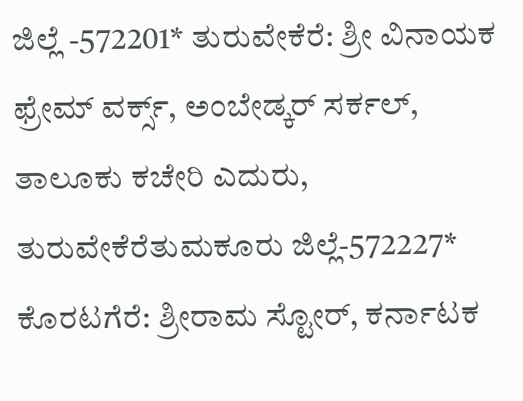ಜಿಲ್ಲೆ -572201* ತುರುವೇಕೆರೆ: ಶ್ರೀ ವಿನಾಯಕ ಫ್ರೇಮ್ ವರ್ಕ್ಸ್, ಅಂಬೇಡ್ಕರ್ ಸರ್ಕಲ್, ತಾಲೂಕು ಕಚೇರಿ ಎದುರು, ತುರುವೇಕೆರೆತುಮಕೂರು ಜಿಲ್ಲೆ-572227* ಕೊರಟಗೆರೆ: ಶ್ರೀರಾಮ ಸ್ಟೋರ್, ಕರ್ನಾಟಕ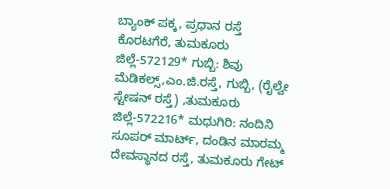ಬ್ಯಾಂಕ್ ಪಕ್ಕ, ಪ್ರಧಾನ ರಸ್ತೆ ಕೊರಟಗೆರೆ, ತುಮಕೂರು ಜಿಲ್ಲೆ-572129* ಗುಬ್ಬಿ: ಶಿವು ಮೆಡಿಕಲ್ಸ್,ಎಂ.ಜಿ.ರಸ್ತೆ, ಗುಬ್ಬಿ, (ರೈಲ್ವೇ ಸ್ಟೇಷನ್ ರಸ್ತೆ) ,ತುಮಕೂರು ಜಿಲ್ಲೆ-572216* ಮಧುಗಿರಿ: ನಂದಿನಿ ಸೂಪರ್ ಮಾರ್ಟ್, ದಂಡಿನ ಮಾರಮ್ಮ ದೇವಸ್ಥಾನದ ರಸ್ತೆ, ತುಮಕೂರು ಗೇಟ್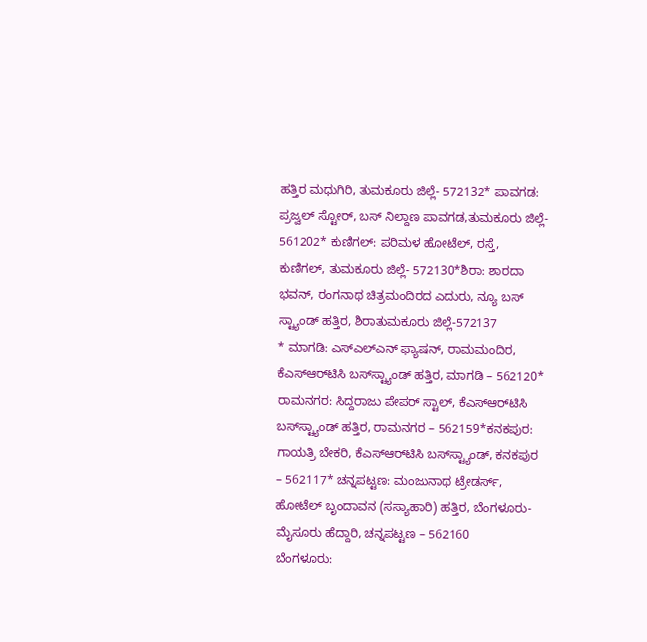ಹತ್ತಿರ ಮಧುಗಿರಿ, ತುಮಕೂರು ಜಿಲ್ಲೆ- 572132* ಪಾವಗಡ: ಪ್ರಜ್ವಲ್ ಸ್ಟೋರ್, ಬಸ್ ನಿಲ್ದಾಣ ಪಾವಗಡ,ತುಮಕೂರು ಜಿಲ್ಲೆ- 561202* ಕುಣಿಗಲ್: ಪರಿಮಳ ಹೋಟೆಲ್, ರಸ್ತೆ, ಕುಣಿಗಲ್, ತುಮಕೂರು ಜಿಲ್ಲೆ- 572130*ಶಿರಾ: ಶಾರದಾ ಭವನ್, ರಂಗನಾಥ ಚಿತ್ರಮಂದಿರದ ಎದುರು, ನ್ಯೂ ಬಸ್ ಸ್ಟ್ಯಾಂಡ್ ಹತ್ತಿರ, ಶಿರಾತುಮಕೂರು ಜಿಲ್ಲೆ-572137
* ಮಾಗಡಿ: ಎಸ್‌ಎಲ್‌ಎನ್ ಫ್ಯಾಷನ್, ರಾಮಮಂದಿರ, ಕೆಎಸ್‌ಆರ್‌ಟಿಸಿ ಬಸ್‌ಸ್ಟ್ಯಾಂಡ್ ಹತ್ತಿರ, ಮಾಗಡಿ – 562120* ರಾಮನಗರ: ಸಿದ್ದರಾಜು ಪೇಪರ್ ಸ್ಟಾಲ್, ಕೆಎಸ್‌ಆರ್‌ಟಿಸಿ ಬಸ್‌ಸ್ಟ್ಯಾಂಡ್ ಹತ್ತಿರ, ರಾಮನಗರ – 562159*ಕನಕಪುರ: ಗಾಯತ್ರಿ ಬೇಕರಿ, ಕೆಎಸ್‌ಆರ್‌ಟಿಸಿ ಬಸ್‌ಸ್ಟ್ಯಾಂಡ್, ಕನಕಪುರ – 562117* ಚನ್ನಪಟ್ಟಣ: ಮಂಜುನಾಥ ಟ್ರೇಡರ್ಸ್‌, ಹೋಟೆಲ್ ಬೃಂದಾವನ (ಸಸ್ಯಾಹಾರಿ) ಹತ್ತಿರ, ಬೆಂಗಳೂರು-ಮೈಸೂರು ಹೆದ್ದಾರಿ, ಚನ್ನಪಟ್ಟಣ – 562160
ಬೆಂಗಳೂರು: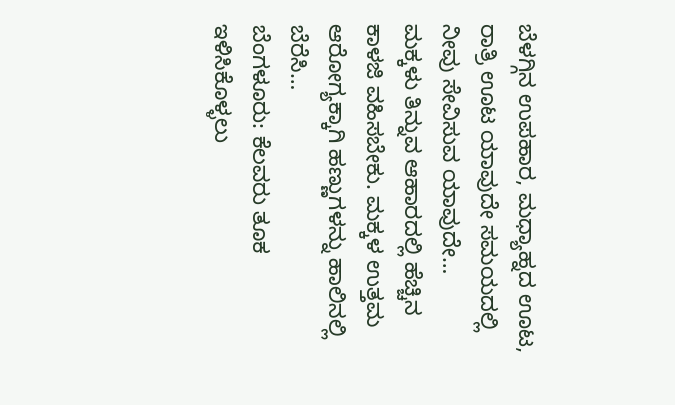ಬೆಳಗ್ಗಿನ ಉಪಹಾರ, ಮಧ್ಯಾಹ್ನದ ಊಟ, ರಾತ್ರಿ ಊಟ ಯಾವುದೇ ಸಮಯದಲ್ಲಿ ನೀವು ಸೇವಿಸುವ ಯಾವುದೇ…
ಮಕ್ಕಳು ತಿನ್ನುವ ಆಹಾರದಲ್ಲಿ ಹೆಚ್ಚಿನ ಕಾಳಜಿ ವಹಿಸಬೇಕು. ಮಕ್ಕಳ ಉತ್ತಮ ಆರೋಗ್ಯಕ್ಕಾಗಿ ಹಣ್ಣುಗಳನ್ನು ಹಾಲಿನಲ್ಲಿ ಬೆರೆಸಿ…
ಬೆಂಗಳೂರು: ಕೆಲವರು ತೂಕ ಇಳಿಸಿಕೊಳ್ಳಲು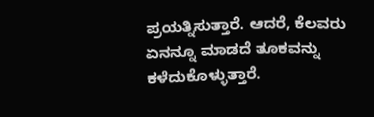ಪ್ರಯತ್ನಿಸುತ್ತಾರೆ. ಆದರೆ, ಕೆಲವರು ಏನನ್ನೂ ಮಾಡದೆ ತೂಕವನ್ನು ಕಳೆದುಕೊಳ್ಳುತ್ತಾರೆ.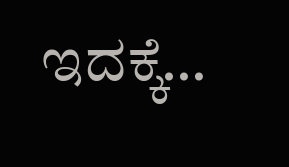ಇದಕ್ಕೆ…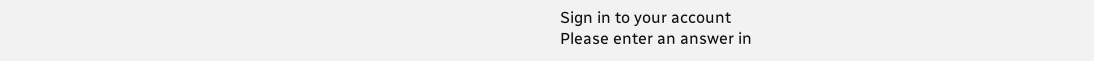Sign in to your account
Please enter an answer in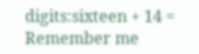digits:sixteen + 14 =
Remember me